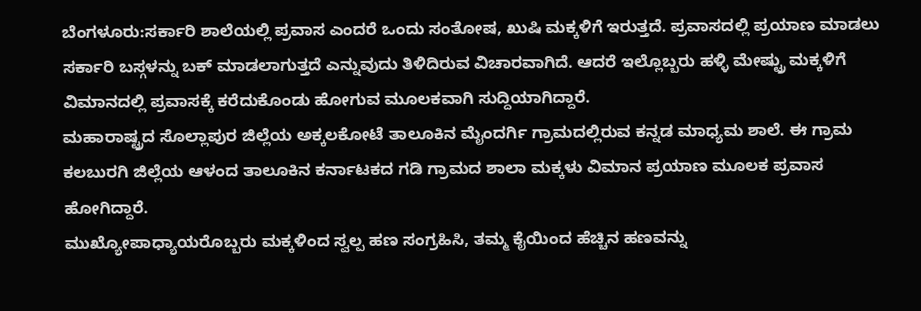ಬೆಂಗಳೂರು:ಸರ್ಕಾರಿ ಶಾಲೆಯಲ್ಲಿ ಪ್ರವಾಸ ಎಂದರೆ ಒಂದು ಸಂತೋಷ, ಖುಷಿ ಮಕ್ಕಳಿಗೆ ಇರುತ್ತದೆ. ಪ್ರವಾಸದಲ್ಲಿ ಪ್ರಯಾಣ ಮಾಡಲು ಸರ್ಕಾರಿ ಬಸ್ಗಳನ್ನು ಬಕ್ ಮಾಡಲಾಗುತ್ತದೆ ಎನ್ನುವುದು ತಿಳಿದಿರುವ ವಿಚಾರವಾಗಿದೆ. ಆದರೆ ಇಲ್ಲೊಬ್ಬರು ಹಳ್ಳಿ ಮೇಷ್ಟ್ರು ಮಕ್ಕಳಿಗೆ ವಿಮಾನದಲ್ಲಿ ಪ್ರವಾಸಕ್ಕೆ ಕರೆದುಕೊಂಡು ಹೋಗುವ ಮೂಲಕವಾಗಿ ಸುದ್ದಿಯಾಗಿದ್ದಾರೆ.
ಮಹಾರಾಷ್ಟ್ರದ ಸೊಲ್ಲಾಪುರ ಜಿಲ್ಲೆಯ ಅಕ್ಕಲಕೋಟೆ ತಾಲೂಕಿನ ಮೈಂದರ್ಗಿ ಗ್ರಾಮದಲ್ಲಿರುವ ಕನ್ನಡ ಮಾಧ್ಯಮ ಶಾಲೆ. ಈ ಗ್ರಾಮ ಕಲಬುರಗಿ ಜಿಲ್ಲೆಯ ಆಳಂದ ತಾಲೂಕಿನ ಕರ್ನಾಟಕದ ಗಡಿ ಗ್ರಾಮದ ಶಾಲಾ ಮಕ್ಕಳು ವಿಮಾನ ಪ್ರಯಾಣ ಮೂಲಕ ಪ್ರವಾಸ ಹೋಗಿದ್ದಾರೆ.
ಮುಖ್ಯೋಪಾಧ್ಯಾಯರೊಬ್ಬರು ಮಕ್ಕಳಿಂದ ಸ್ವಲ್ಪ ಹಣ ಸಂಗ್ರಹಿಸಿ, ತಮ್ಮ ಕೈಯಿಂದ ಹೆಚ್ಚಿನ ಹಣವನ್ನು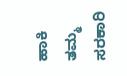ಹಾಕಿ ತಮ್ಮ ಸರಕಾರಿ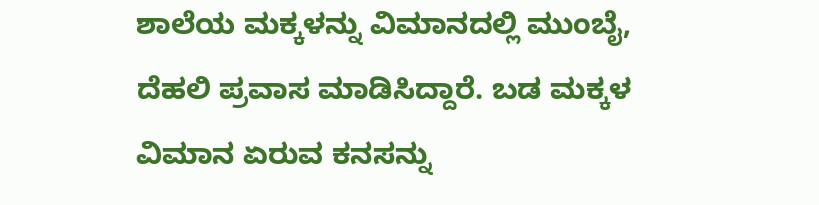ಶಾಲೆಯ ಮಕ್ಕಳನ್ನು ವಿಮಾನದಲ್ಲಿ ಮುಂಬೈ, ದೆಹಲಿ ಪ್ರವಾಸ ಮಾಡಿಸಿದ್ದಾರೆ. ಬಡ ಮಕ್ಕಳ ವಿಮಾನ ಏರುವ ಕನಸನ್ನು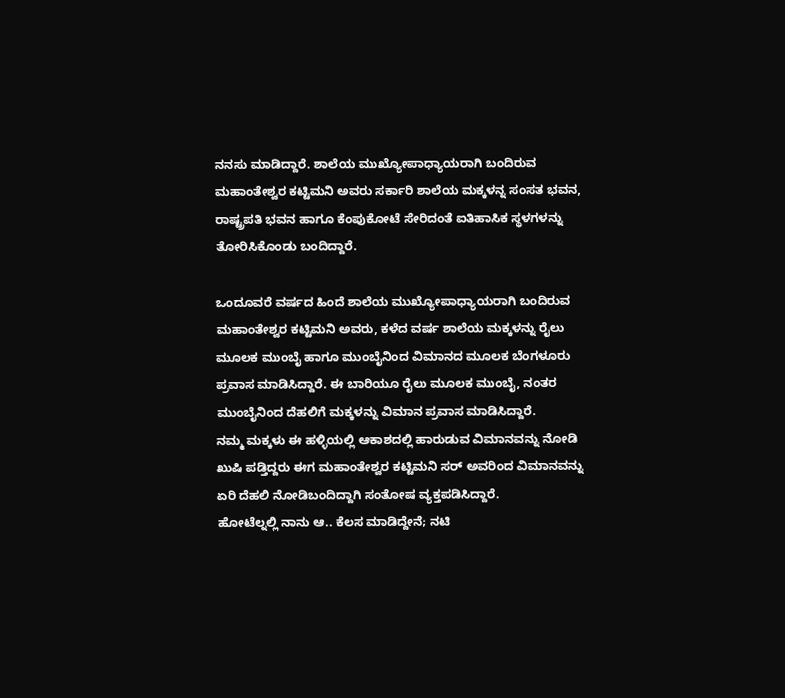ನನಸು ಮಾಡಿದ್ದಾರೆ. ಶಾಲೆಯ ಮುಖ್ಯೋಪಾಧ್ಯಾಯರಾಗಿ ಬಂದಿರುವ ಮಹಾಂತೇಶ್ವರ ಕಟ್ಟಿಮನಿ ಅವರು ಸರ್ಕಾರಿ ಶಾಲೆಯ ಮಕ್ಕಳನ್ನ ಸಂಸತ ಭವನ, ರಾಷ್ಟ್ರಪತಿ ಭವನ ಹಾಗೂ ಕೆಂಪುಕೋಟೆ ಸೇರಿದಂತೆ ಐತಿಹಾಸಿಕ ಸ್ಥಳಗಳನ್ನು ತೋರಿಸಿಕೊಂಡು ಬಂದಿದ್ದಾರೆ.

ಒಂದೂವರೆ ವರ್ಷದ ಹಿಂದೆ ಶಾಲೆಯ ಮುಖ್ಯೋಪಾಧ್ಯಾಯರಾಗಿ ಬಂದಿರುವ ಮಹಾಂತೇಶ್ವರ ಕಟ್ಟಿಮನಿ ಅವರು, ಕಳೆದ ವರ್ಷ ಶಾಲೆಯ ಮಕ್ಕಳನ್ನು ರೈಲು ಮೂಲಕ ಮುಂಬೈ ಹಾಗೂ ಮುಂಬೈನಿಂದ ವಿಮಾನದ ಮೂಲಕ ಬೆಂಗಳೂರು ಪ್ರವಾಸ ಮಾಡಿಸಿದ್ದಾರೆ. ಈ ಬಾರಿಯೂ ರೈಲು ಮೂಲಕ ಮುಂಬೈ, ನಂತರ ಮುಂಬೈನಿಂದ ದೆಹಲಿಗೆ ಮಕ್ಕಳನ್ನು ವಿಮಾನ ಪ್ರವಾಸ ಮಾಡಿಸಿದ್ದಾರೆ.
ನಮ್ಮ ಮಕ್ಕಳು ಈ ಹಳ್ಳಿಯಲ್ಲಿ ಆಕಾಶದಲ್ಲಿ ಹಾರುಡುವ ವಿಮಾನವನ್ನು ನೋಡಿ ಖುಷಿ ಪಡ್ತಿದ್ದರು ಈಗ ಮಹಾಂತೇಶ್ವರ ಕಟ್ಟಿಮನಿ ಸರ್ ಅವರಿಂದ ವಿಮಾನವನ್ನು ಏರಿ ದೆಹಲಿ ನೋಡಿಬಂದಿದ್ದಾಗಿ ಸಂತೋಷ ವ್ಯಕ್ತಪಡಿಸಿದ್ದಾರೆ.
ಹೋಟೆಲ್ನಲ್ಲಿ ನಾನು ಆ.. ಕೆಲಸ ಮಾಡಿದ್ದೇನೆ; ನಟಿ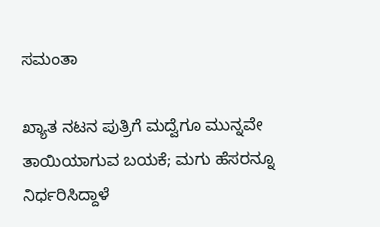ಸಮಂತಾ

ಖ್ಯಾತ ನಟನ ಪುತ್ರಿಗೆ ಮದ್ವೆಗೂ ಮುನ್ನವೇ ತಾಯಿಯಾಗುವ ಬಯಕೆ; ಮಗು ಹೆಸರನ್ನೂ ನಿರ್ಧರಿಸಿದ್ದಾಳೆ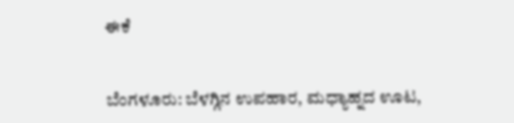ಈಕೆ


ಬೆಂಗಳೂರು: ಬೆಳಗ್ಗಿನ ಉಪಹಾರ, ಮಧ್ಯಾಹ್ನದ ಊಟ,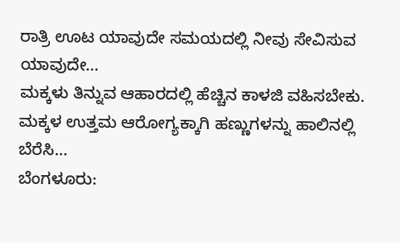ರಾತ್ರಿ ಊಟ ಯಾವುದೇ ಸಮಯದಲ್ಲಿ ನೀವು ಸೇವಿಸುವ ಯಾವುದೇ…
ಮಕ್ಕಳು ತಿನ್ನುವ ಆಹಾರದಲ್ಲಿ ಹೆಚ್ಚಿನ ಕಾಳಜಿ ವಹಿಸಬೇಕು. ಮಕ್ಕಳ ಉತ್ತಮ ಆರೋಗ್ಯಕ್ಕಾಗಿ ಹಣ್ಣುಗಳನ್ನು ಹಾಲಿನಲ್ಲಿ ಬೆರೆಸಿ…
ಬೆಂಗಳೂರು: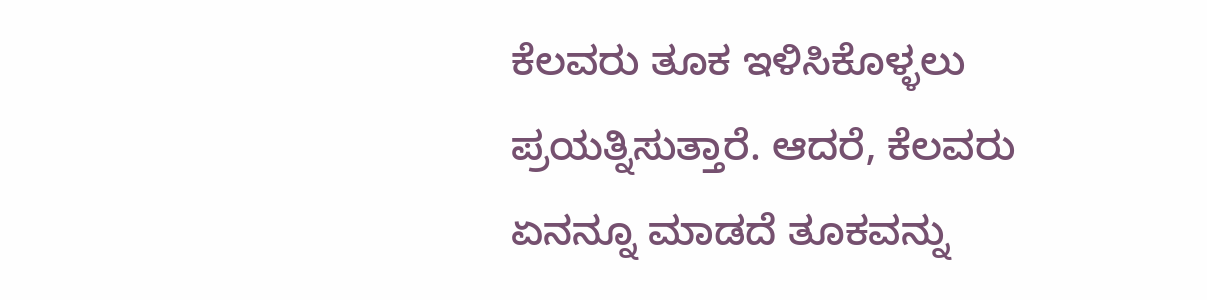ಕೆಲವರು ತೂಕ ಇಳಿಸಿಕೊಳ್ಳಲು ಪ್ರಯತ್ನಿಸುತ್ತಾರೆ. ಆದರೆ, ಕೆಲವರು ಏನನ್ನೂ ಮಾಡದೆ ತೂಕವನ್ನು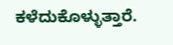ಕಳೆದುಕೊಳ್ಳುತ್ತಾರೆ.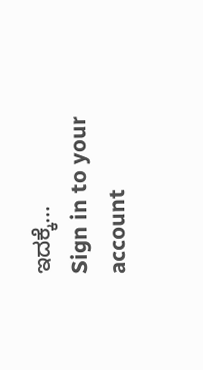ಇದಕ್ಕೆ…
Sign in to your account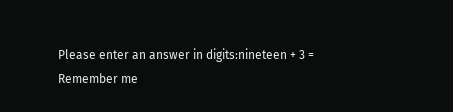Please enter an answer in digits:nineteen + 3 =
Remember me